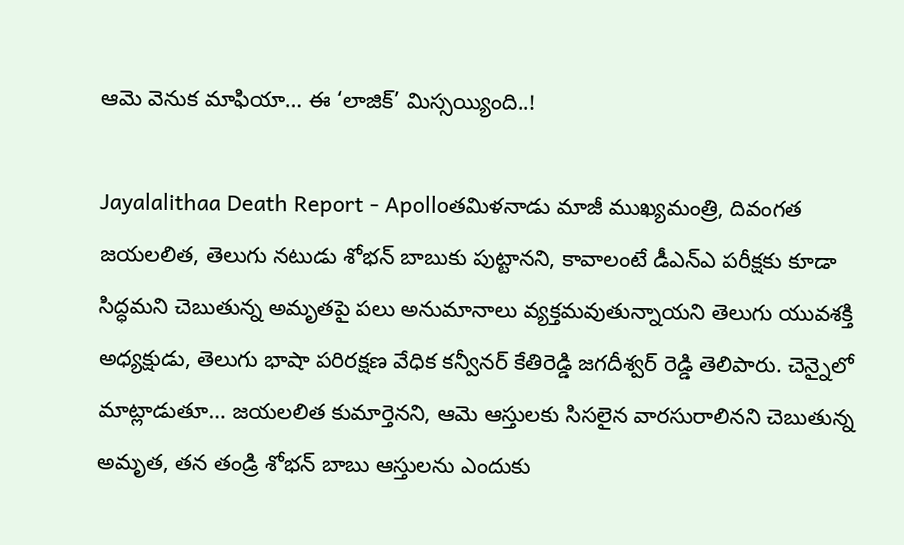ఆమె వెనుక మాఫియా… ఈ ‘లాజిక్’ మిస్సయ్యింది..!

Jayalalithaa Death Report - Apolloతమిళనాడు మాజీ ముఖ్యమంత్రి, దివంగత జయలలిత, తెలుగు నటుడు శోభన్ బాబుకు పుట్టానని, కావాలంటే డీఎన్ఎ పరీక్షకు కూడా సిద్ధమని చెబుతున్న అమృతపై పలు అనుమానాలు వ్యక్తమవుతున్నాయని తెలుగు యువశక్తి అధ్యక్షుడు, తెలుగు భాషా పరిరక్షణ వేధిక కన్వీనర్‌ కేతిరెడ్డి జగదీశ్వర్‌ రెడ్డి తెలిపారు. చెన్నైలో మాట్లాడుతూ… జయలలిత కుమార్తెనని, ఆమె ఆస్తులకు సిసలైన వారసురాలినని చెబుతున్న అమృత, తన తండ్రి శోభన్ బాబు ఆస్తులను ఎందుకు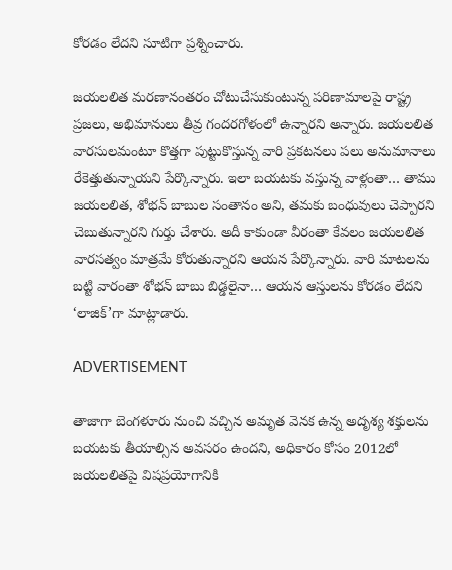కోరడం లేదని సూటిగా ప్రశ్నించారు.

జయలలిత మరణానంతరం చోటుచేసుకుంటున్న పరిణామాలపై రాష్ట్ర ప్రజలు, అభిమానులు తీవ్ర గందరగోళంలో ఉన్నారని అన్నారు. జయలలిత వారసులమంటూ కొత్తగా పుట్టుకొస్తున్న వారి ప్రకటనలు పలు అనుమానాలు రేకెత్తుతున్నాయని పేర్కొన్నారు. ఇలా బయటకు వస్తున్న వాళ్లంతా… తాము జయలలిత, శోభన్ బాబుల సంతానం అని, తమకు బంధువులు చెప్పారని చెబుతున్నారని గుర్తు చేశారు. అదీ కాకుండా వీరంతా కేవలం జయలలిత వారసత్వం మాత్రమే కోరుతున్నారని ఆయన పేర్కొన్నారు. వారి మాటలను బట్టి వారంతా శోభన్ బాబు బిడ్డలైనా… ఆయన ఆస్తులను కోరడం లేదని ‘లాజిక్’గా మాట్లాడారు.

ADVERTISEMENT

తాజాగా బెంగళూరు నుంచి వచ్చిన అమృత వెనక ఉన్న అదృశ్య శక్తులను బయటకు తీయాల్సిన అవసరం ఉందని, అధికారం కోసం 2012లో జయలలితపై విషప్రయోగానికి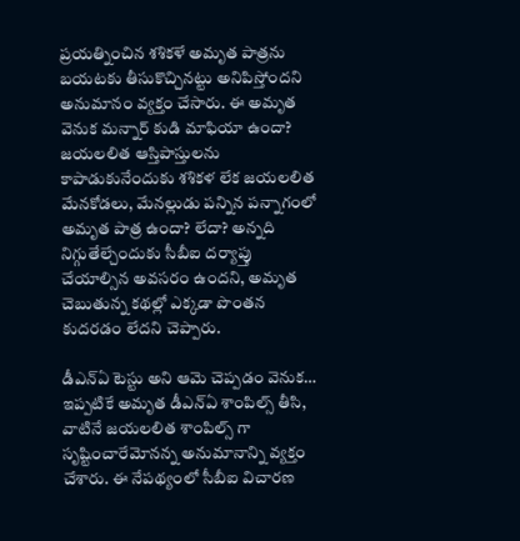ప్రయత్నించిన శశికళే అమృత పాత్రను బయటకు తీసుకొచ్చినట్టు అనిపిస్తోందని అనుమానం వ్యక్తం చేసారు. ఈ అమృత వెనుక మన్నార్ కుడి మాఫియా ఉందా? జయలలిత ఆస్తిపాస్తులను కాపాడుకునేందుకు శశికళ లేక జయలలిత మేనకోడలు, మేనల్లుడు పన్నిన పన్నాగంలో అమృత పాత్ర ఉందా? లేదా? అన్నది నిగ్గుతేల్చేందుకు సీబీఐ దర్యాప్తు చేయాల్సిన అవసరం ఉందని, అమృత చెబుతున్న కథల్లో ఎక్కడా పొంతన కుదరడం లేదని చెప్పారు.

డీఎన్ఏ టెస్టు అని ఆమె చెప్పడం వెనుక… ఇప్పటికే అమృత డీఎన్‌ఏ శాంపిల్స్‌ తీసి, వాటినే జయలలిత శాంపిల్స్‌ గా సృష్టించారేమోనన్న అనుమానాన్ని వ్యక్తం చేశారు. ఈ నేపథ్యంలో సీబీఐ విచారణ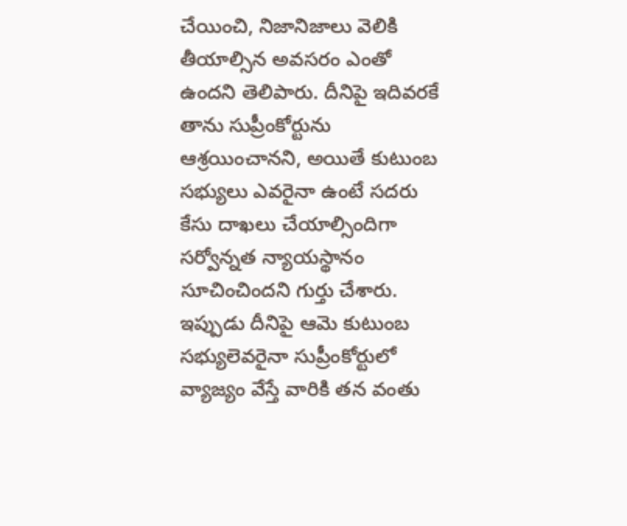చేయించి, నిజానిజాలు వెలికి తీయాల్సిన అవసరం ఎంతో ఉందని తెలిపారు. దీనిపై ఇదివరకే తాను సుప్రీంకోర్టును ఆశ్రయించానని, అయితే కుటుంబ సభ్యులు ఎవరైనా ఉంటే సదరు కేసు దాఖలు చేయాల్సిందిగా సర్వోన్నత న్యాయస్థానం సూచించిందని గుర్తు చేశారు. ఇప్పుడు దీనిపై ఆమె కుటుంబ సభ్యులెవరైనా సుప్రీంకోర్టులో వ్యాజ్యం వేస్తే వారికి తన వంతు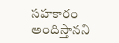సహకారం అందిస్తానని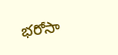భరోసా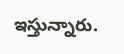ఇస్తున్నారు.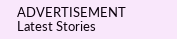ADVERTISEMENT
Latest Stories